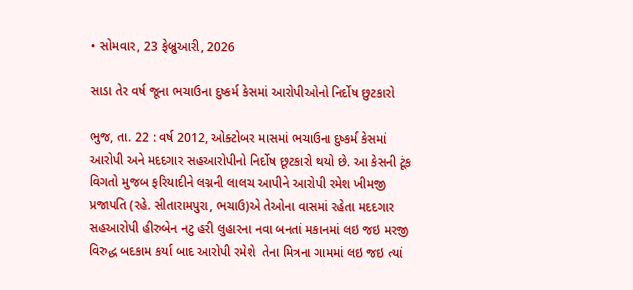• સોમવાર, 23 ફેબ્રુઆરી, 2026

સાડા તેર વર્ષ જૂના ભચાઉના દુષ્કર્મ કેસમાં આરોપીઓનો નિર્દોષ છુટકારો

ભુજ, તા. 22 : વર્ષ 2012, ઓક્ટોબર માસમાં ભચાઉના દુષ્કર્મ કેસમાં આરોપી અને મદદગાર સહઆરોપીનો નિર્દોષ છૂટકારો થયો છે. આ કેસની ટૂંક વિગતો મુજબ ફરિયાદીને લગ્નની લાલચ આપીને આરોપી રમેશ ખીમજી પ્રજાપતિ (રહે. સીતારામપુરા, ભચાઉ)એ તેઓના વાસમાં રહેતા મદદગાર સહઆરોપી હીરુબેન નટુ હરી લુહારના નવા બનતાં મકાનમાં લઇ જઇ મરજી વિરુદ્ધ બદકામ કર્યા બાદ આરોપી રમેશે  તેના મિત્રના ગામમાં લઇ જઇ ત્યાં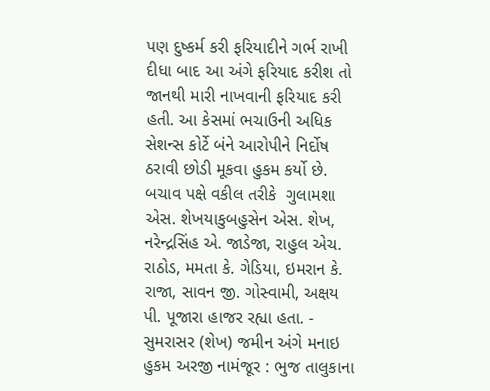પણ દુષ્કર્મ કરી ફરિયાદીને ગર્ભ રાખી દીધા બાદ આ અંગે ફરિયાદ કરીશ તો જાનથી મારી નાખવાની ફરિયાદ કરી હતી. આ કેસમાં ભચાઉની અધિક સેશન્સ કોર્ટે બંને આરોપીને નિર્દોષ ઠરાવી છોડી મૂકવા હુકમ કર્યો છે. બચાવ પક્ષે વકીલ તરીકે  ગુલામશા એસ. શેખયાકુબહુસેન એસ. શેખ, નરેન્દ્રસિંહ એ. જાડેજા, રાહુલ એચ. રાઠોડ, મમતા કે. ગેડિયા, ઇમરાન કે. રાજા, સાવન જી. ગોસ્વામી, અક્ષય પી. પૂજારા હાજર રહ્યા હતા. - સુમરાસર (શેખ) જમીન અંગે મનાઇ હુકમ અરજી નામંજૂર : ભુજ તાલુકાના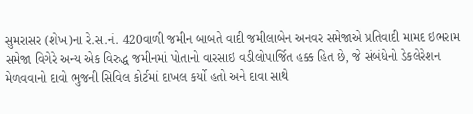સુમરાસર (શેખ)ના રે.સ.નં. 420વાળી જમીન બાબતે વાદી જમીલાબેન અનવર સમેજાએ પ્રતિવાદી મામદ ઇભરામ સમેજા વિગેરે અન્ય એક વિરુદ્ધ જમીનમાં પોતાનો વારસાઇ વડીલોપાર્જિત હક્ક હિત છે, જે સંબંધેનો ડેકલેરેશન મેળવવાનો દાવો ભુજની સિવિલ કોર્ટમાં દાખલ કર્યો હતો અને દાવા સાથે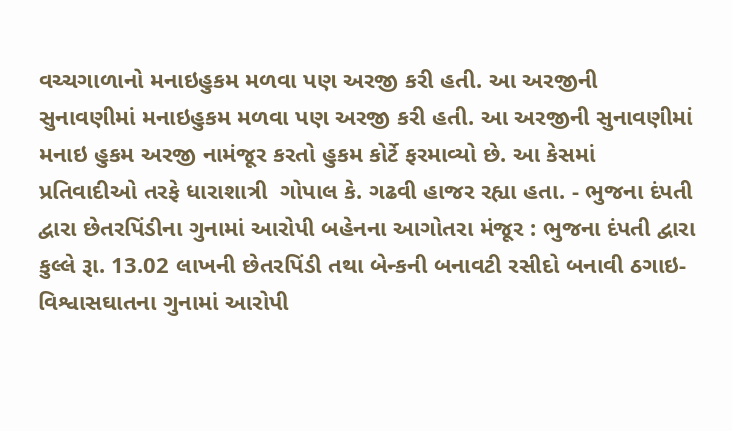વચ્ચગાળાનો મનાઇહુકમ મળવા પણ અરજી કરી હતી. આ અરજીની સુનાવણીમાં મનાઇહુકમ મળવા પણ અરજી કરી હતી. આ અરજીની સુનાવણીમાં મનાઇ હુકમ અરજી નામંજૂર કરતો હુકમ કોર્ટે ફરમાવ્યો છે. આ કેસમાં પ્રતિવાદીઓ તરફે ધારાશાત્રી  ગોપાલ કે. ગઢવી હાજર રહ્યા હતા. - ભુજના દંપતી દ્વારા છેતરપિંડીના ગુનામાં આરોપી બહેનના આગોતરા મંજૂર : ભુજના દંપતી દ્વારા કુલ્લે રૂા. 13.02 લાખની છેતરપિંડી તથા બેન્કની બનાવટી રસીદો બનાવી ઠગાઇ-વિશ્વાસઘાતના ગુનામાં આરોપી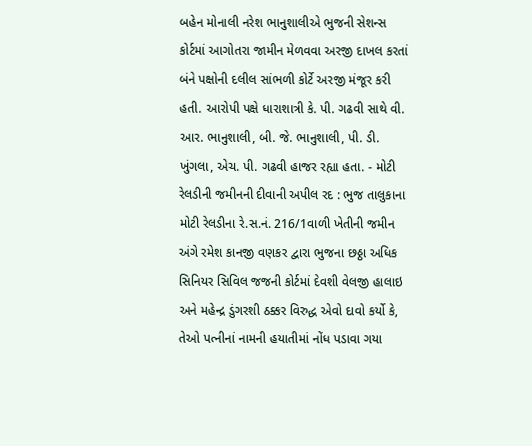બહેન મોનાલી નરેશ ભાનુશાલીએ ભુજની સેશન્સ કોર્ટમાં આગોતરા જામીન મેળવવા અરજી દાખલ કરતાં બંને પક્ષોની દલીલ સાંભળી કોર્ટે અરજી મંજૂર કરી હતી. આરોપી પક્ષે ધારાશાત્રી કે. પી. ગઢવી સાથે વી. આર. ભાનુશાલી, બી. જે. ભાનુશાલી, પી. ડી. ખુંગલા, એચ. પી. ગઢવી હાજર રહ્યા હતા. - મોટી રેલડીની જમીનની દીવાની અપીલ રદ : ભુજ તાલુકાના મોટી રેલડીના રે.સ.નં. 216/1વાળી ખેતીની જમીન અંગે રમેશ કાનજી વણકર દ્વારા ભુજના છઠ્ઠા અધિક સિનિયર સિવિલ જજની કોર્ટમાં દેવશી વેલજી હાલાઇ અને મહેન્દ્ર ડુંગરશી ઠક્કર વિરુદ્ધ એવો દાવો કર્યો કે, તેઓ પત્નીનાં નામની હયાતીમાં નોંધ પડાવા ગયા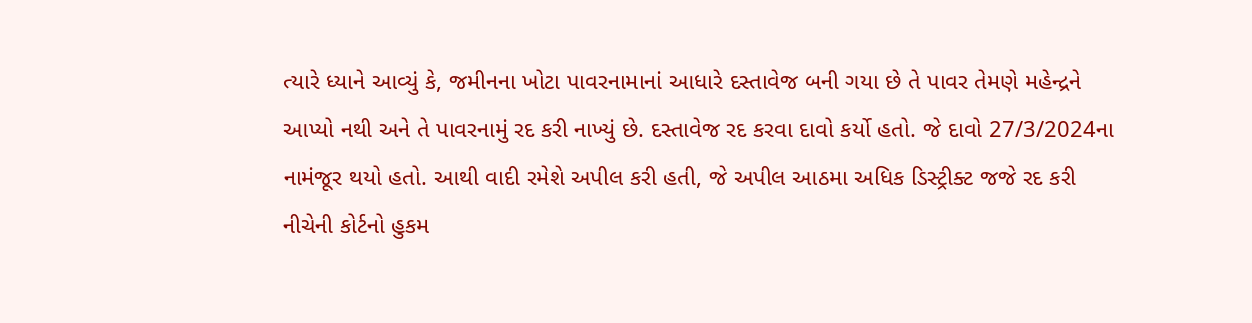ત્યારે ધ્યાને આવ્યું કે, જમીનના ખોટા પાવરનામાનાં આધારે દસ્તાવેજ બની ગયા છે તે પાવર તેમણે મહેન્દ્રને આપ્યો નથી અને તે પાવરનામું રદ કરી નાખ્યું છે. દસ્તાવેજ રદ કરવા દાવો કર્યો હતો. જે દાવો 27/3/2024ના નામંજૂર થયો હતો. આથી વાદી રમેશે અપીલ કરી હતી, જે અપીલ આઠમા અધિક ડિસ્ટ્રીક્ટ જજે રદ કરી નીચેની કોર્ટનો હુકમ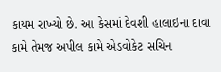કાયમ રાખ્યો છે. આ કેસમાં દેવશી હાલાઇના દાવા કામે તેમજ અપીલ કામે એડવોકેટ સચિન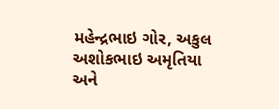મહેન્દ્રભાઇ ગોર, અકુલ અશોકભાઇ અમૃતિયા અને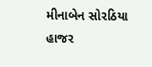મીનાબેન સોરઠિયા હાજર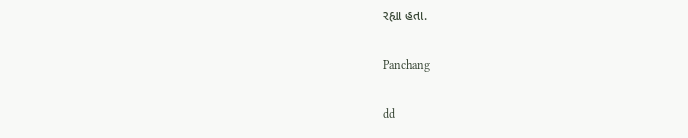રહ્યા હતા.

Panchang

dd